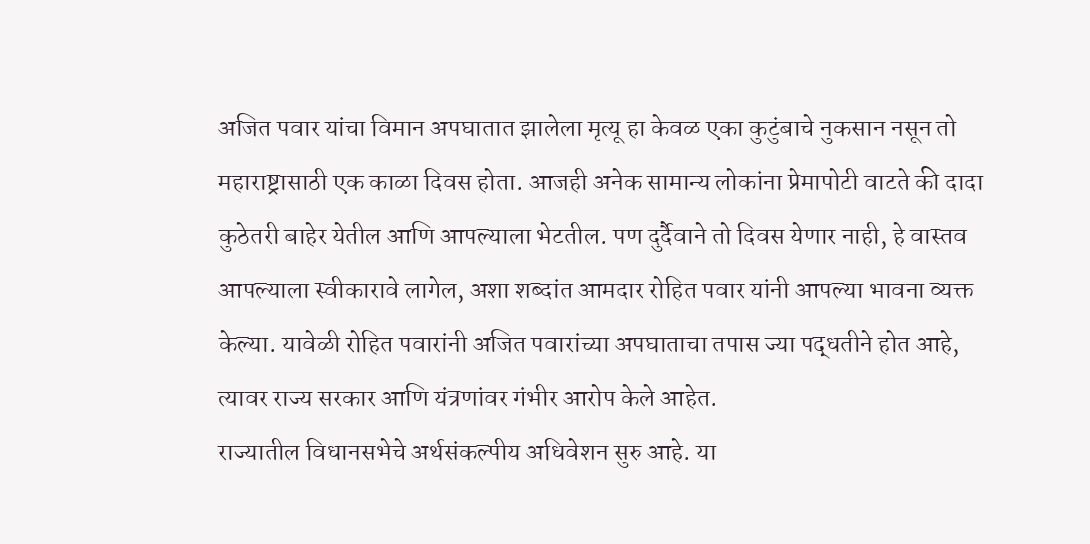अजित पवार यांचा विमान अपघातात झालेला मृत्यू हा केवळ एका कुटुंबाचे नुकसान नसून तो महाराष्ट्रासाठी एक काळा दिवस होता. आजही अनेक सामान्य लोकांना प्रेमापोटी वाटते की दादा कुठेतरी बाहेर येतील आणि आपल्याला भेटतील. पण दुर्दैवाने तो दिवस येणार नाही, हे वास्तव आपल्याला स्वीकारावे लागेल, अशा शब्दांत आमदार रोहित पवार यांनी आपल्या भावना व्यक्त केल्या. यावेळी रोहित पवारांनी अजित पवारांच्या अपघाताचा तपास ज्या पद्धतीने होत आहे, त्यावर राज्य सरकार आणि यंत्रणांवर गंभीर आरोप केले आहेत.
राज्यातील विधानसभेचे अर्थसंकल्पीय अधिवेशन सुरु आहे. या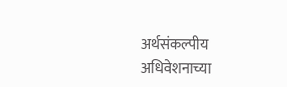अर्थसंकल्पीय अधिवेशनाच्या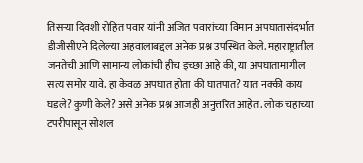तिसऱ्या दिवशी रोहित पवार यांनी अजित पवारांच्या विमान अपघातासंदर्भात डीजीसीएने दिलेल्या अहवालाबद्दल अनेक प्रश्न उपस्थित केले. महाराष्ट्रातील जनतेची आणि सामान्य लोकांची हीच इच्छा आहे की, या अपघातामागील सत्य समोर यावे. हा केवळ अपघात होता की घातपात? यात नक्की काय घडले? कुणी केले? असे अनेक प्रश्न आजही अनुत्तरित आहेत. लोक चहाच्या टपरीपासून सोशल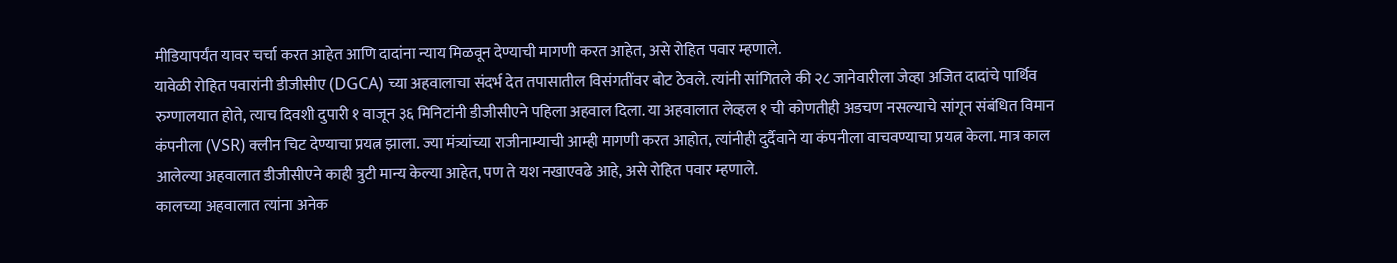मीडियापर्यंत यावर चर्चा करत आहेत आणि दादांना न्याय मिळवून देण्याची मागणी करत आहेत, असे रोहित पवार म्हणाले.
यावेळी रोहित पवारांनी डीजीसीए (DGCA) च्या अहवालाचा संदर्भ देत तपासातील विसंगतींवर बोट ठेवले. त्यांनी सांगितले की २८ जानेवारीला जेव्हा अजित दादांचे पार्थिव रुग्णालयात होते, त्याच दिवशी दुपारी १ वाजून ३६ मिनिटांनी डीजीसीएने पहिला अहवाल दिला. या अहवालात लेव्हल १ ची कोणतीही अडचण नसल्याचे सांगून संबंधित विमान कंपनीला (VSR) क्लीन चिट देण्याचा प्रयत्न झाला. ज्या मंत्र्यांच्या राजीनाम्याची आम्ही मागणी करत आहोत, त्यांनीही दुर्दैवाने या कंपनीला वाचवण्याचा प्रयत्न केला. मात्र काल आलेल्या अहवालात डीजीसीएने काही त्रुटी मान्य केल्या आहेत, पण ते यश नखाएवढे आहे, असे रोहित पवार म्हणाले.
कालच्या अहवालात त्यांना अनेक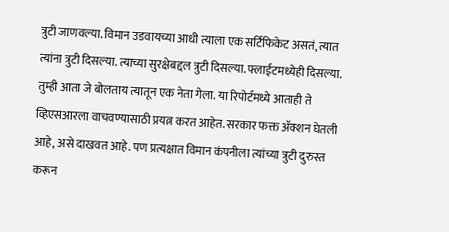त्रुटी जाणवल्या. विमान उडवायच्या आधी त्याला एक सर्टिफिकेट असतं, त्यात त्यांना त्रुटी दिसल्या. त्याच्या सुरक्षेबद्दल त्रुटी दिसल्या. फ्लाईटमध्येही दिसल्या. तुम्ही आता जे बोलताय त्यातून एक नेता गेला. या रिपोर्टमध्ये आताही ते व्हिएसआरला वाचवण्यासाठी प्रयत्न करत आहेत. सरकार फक्त ॲक्शन घेतली आहे, असे दाखवत आहे. पण प्रत्यक्षात विमान कंपनीला त्यांच्या त्रुटी दुरुस्त करून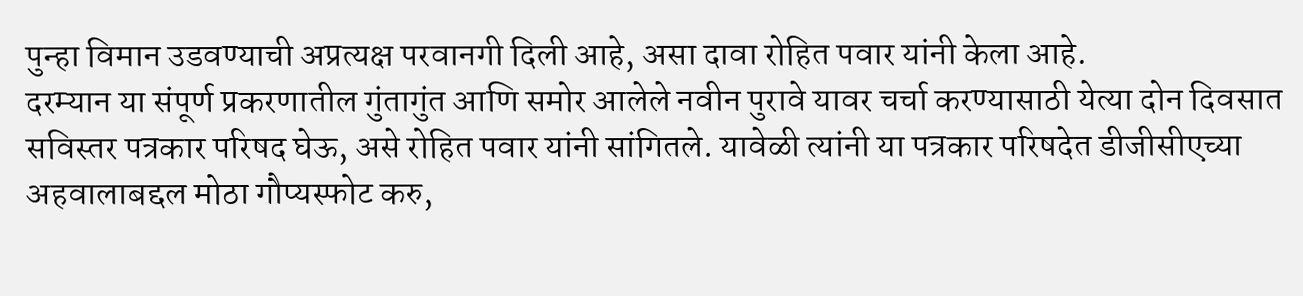पुन्हा विमान उडवण्याची अप्रत्यक्ष परवानगी दिली आहे, असा दावा रोहित पवार यांनी केला आहे.
दरम्यान या संपूर्ण प्रकरणातील गुंतागुंत आणि समोर आलेले नवीन पुरावे यावर चर्चा करण्यासाठी येत्या दोन दिवसात सविस्तर पत्रकार परिषद घेऊ, असे रोहित पवार यांनी सांगितले. यावेळी त्यांनी या पत्रकार परिषदेत डीजीसीएच्या अहवालाबद्दल मोठा गौप्यस्फोट करु,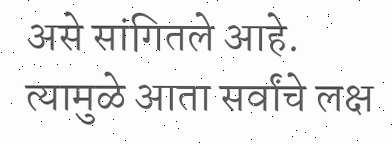असे सांगितले आहे. त्यामुळे आता सर्वांचे लक्ष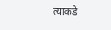त्याकडे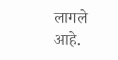लागले आहे.